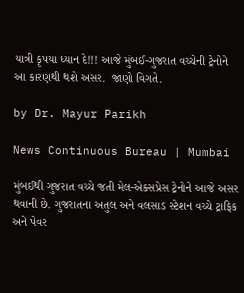યાત્રી કૃપયા ધ્યાન દે!!! આજે મુંબઈ-ગુજરાત વચ્ચેની ટ્રેનોને આ કારણથી થશે અસર.  જાણો વિગતે.

by Dr. Mayur Parikh

News Continuous Bureau | Mumbai

મુંબઈથી ગુજરાત વચ્ચે જતી મેલ-એક્સપ્રેસ ટ્રેનોને આજે અસર થવાની છે. ગુજરાતના અતુલ અને વલસાડ સ્ટેશન વચ્ચે ટ્રાફિક અને પેવર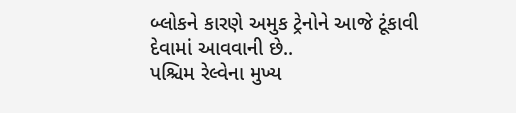બ્લોકને કારણે અમુક ટ્રેનોને આજે ટૂંકાવી દેવામાં આવવાની છે..
પશ્ચિમ રેલ્વેના મુખ્ય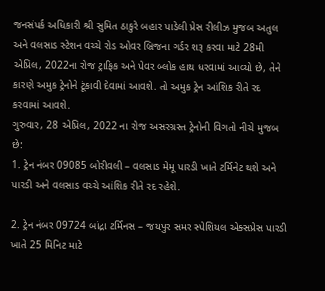જનસંપર્ક અધિકારી શ્રી સુમિત ઠાકુરે બહાર પાડેલી પ્રેસ રીલીઝ મુજબ અતુલ અને વલસાડ સ્ટેશન વચ્ચે રોડ ઓવર બ્રિજના ગર્ડર શરૂ કરવા માટે 28મી એપ્રિલ, 2022ના રોજ ટ્રાફિક અને પેવર બ્લોક હાથ ધરવામાં આવ્યો છે, તેને કારણે અમુક ટ્રેનોને ટૂંકાવી દેવામાં આવશે. તો અમુક ટ્રેન આંશિક રીતે રદ કરવામાં આવશે.
ગુરુવાર, 28 એપ્રિલ, 2022 ના રોજ અસરગ્રસ્ત ટ્રેનોની વિગતો નીચે મુજબ છે:
1. ટ્રેન નંબર 09085 બોરીવલી – વલસાડ મેમૂ પારડી ખાતે ટર્મિનેટ થશે અને પારડી અને વલસાડ વચ્ચે આંશિક રીતે રદ રહેશે.

2. ટ્રેન નંબર 09724 બાંદ્રા ટર્મિનસ – જયપુર સમર સ્પેશિયલ એક્સપ્રેસ પારડી ખાતે 25 મિનિટ માટે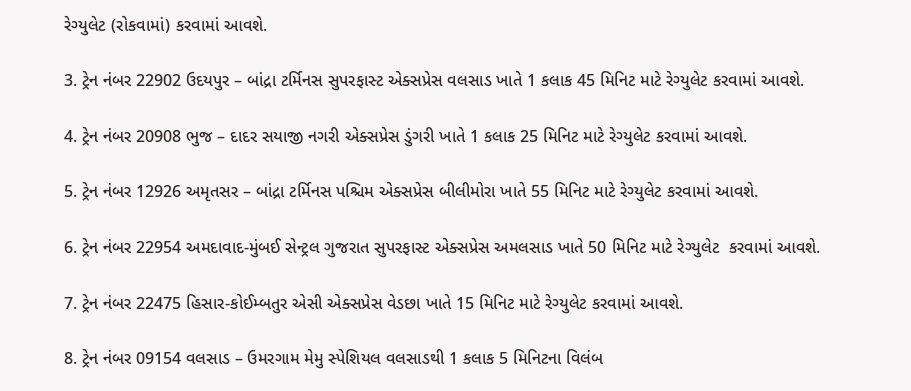રેગ્યુલેટ (રોકવામાં) કરવામાં આવશે.

3. ટ્રેન નંબર 22902 ઉદયપુર – બાંદ્રા ટર્મિનસ સુપરફાસ્ટ એક્સપ્રેસ વલસાડ ખાતે 1 કલાક 45 મિનિટ માટે રેગ્યુલેટ કરવામાં આવશે.

4. ટ્રેન નંબર 20908 ભુજ – દાદર સયાજી નગરી એક્સપ્રેસ ડુંગરી ખાતે 1 કલાક 25 મિનિટ માટે રેગ્યુલેટ કરવામાં આવશે.

5. ટ્રેન નંબર 12926 અમૃતસર – બાંદ્રા ટર્મિનસ પશ્ચિમ એક્સપ્રેસ બીલીમોરા ખાતે 55 મિનિટ માટે રેગ્યુલેટ કરવામાં આવશે.

6. ટ્રેન નંબર 22954 અમદાવાદ-મુંબઈ સેન્ટ્રલ ગુજરાત સુપરફાસ્ટ એક્સપ્રેસ અમલસાડ ખાતે 50 મિનિટ માટે રેગ્યુલેટ  કરવામાં આવશે.

7. ટ્રેન નંબર 22475 હિસાર-કોઈમ્બતુર એસી એક્સપ્રેસ વેડછા ખાતે 15 મિનિટ માટે રેગ્યુલેટ કરવામાં આવશે.

8. ટ્રેન નંબર 09154 વલસાડ – ઉમરગામ મેમુ સ્પેશિયલ વલસાડથી 1 કલાક 5 મિનિટના વિલંબ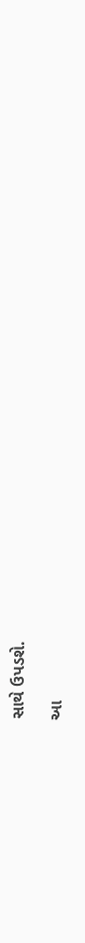સાથે ઉપડશે.

આ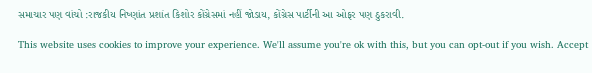સમાચાર પણ વાંચો :રાજકીય નિષ્ણાંત પ્રશાંત કિશોર કોંગ્રેસમાં નહીં જોડાય, કોંગ્રેસ પાર્ટીની આ ઓફર પણ ઠુકરાવી.

This website uses cookies to improve your experience. We'll assume you're ok with this, but you can opt-out if you wish. Accept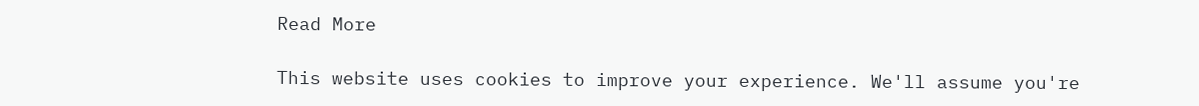Read More

This website uses cookies to improve your experience. We'll assume you're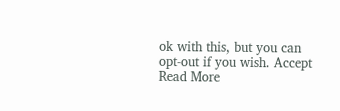ok with this, but you can opt-out if you wish. Accept Read More